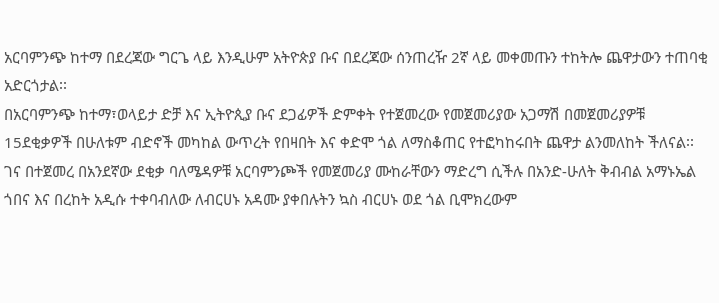አርባምንጭ ከተማ በደረጃው ግርጌ ላይ እንዲሁም አትዮጵያ ቡና በደረጃው ሰንጠረዥ 2ኛ ላይ መቀመጡን ተከትሎ ጨዋታውን ተጠባቂ አድርጎታል፡፡
በአርባምንጭ ከተማ፣ወላይታ ድቻ እና ኢትዮጲያ ቡና ደጋፊዎች ድምቀት የተጀመረው የመጀመሪያው አጋማሽ በመጀመሪያዎቹ 15ደቂቃዎች በሁለቱም ብድኖች መካከል ውጥረት የበዛበት እና ቀድሞ ጎል ለማስቆጠር የተፎካከሩበት ጨዋታ ልንመለከት ችለናል፡፡
ገና በተጀመረ በአንደኛው ደቂቃ ባለሜዳዎቹ አርባምንጮች የመጀመሪያ ሙከራቸውን ማድረግ ሲችሉ በአንድ-ሁለት ቅብብል አማኑኤል ጎበና እና በረከት አዲሱ ተቀባብለው ለብርሀኑ አዳሙ ያቀበሉትን ኳስ ብርሀኑ ወደ ጎል ቢሞክረውም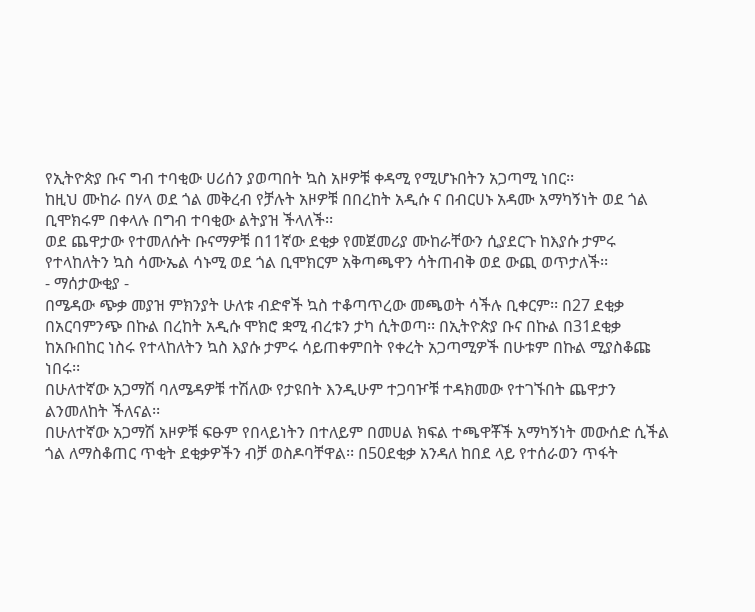የኢትዮጵያ ቡና ግብ ተባቂው ሀሪሰን ያወጣበት ኳስ አዞዎቹ ቀዳሚ የሚሆኑበትን አጋጣሚ ነበር፡፡
ከዚህ ሙከራ በሃላ ወደ ጎል መቅረብ የቻሉት አዞዎቹ በበረከት አዲሱ ና በብርሀኑ አዳሙ አማካኝነት ወደ ጎል ቢሞክሩም በቀላሉ በግብ ተባቂው ልትያዝ ችላለች፡፡
ወደ ጨዋታው የተመለሱት ቡናማዎቹ በ11ኛው ደቂቃ የመጀመሪያ ሙከራቸውን ሲያደርጉ ከእያሱ ታምሩ የተላከለትን ኳስ ሳሙኤል ሳኑሚ ወደ ጎል ቢሞክርም አቅጣጫዋን ሳትጠብቅ ወደ ውጪ ወጥታለች፡፡
- ማሰታውቂያ -
በሜዳው ጭቃ መያዝ ምክንያት ሁለቱ ብድኖች ኳስ ተቆጣጥረው መጫወት ሳችሉ ቢቀርም፡፡ በ27 ደቂቃ በአርባምንጭ በኩል በረከት አዲሱ ሞክሮ ቋሚ ብረቱን ታካ ሲትወጣ፡፡ በኢትዮጵያ ቡና በኩል በ31ደቂቃ ከአቡበከር ነስሩ የተላከለትን ኳስ እያሱ ታምሩ ሳይጠቀምበት የቀረት አጋጣሚዎች በሁቱም በኩል ሚያስቆጩ ነበሩ፡፡
በሁለተኛው አጋማሽ ባለሜዳዎቹ ተሽለው የታዩበት እንዲሁም ተጋባዦቹ ተዳክመው የተገኙበት ጨዋታን ልንመለከት ችለናል፡፡
በሁለተኛው አጋማሽ አዞዎቹ ፍፁም የበላይነትን በተለይም በመሀል ክፍል ተጫዋቾች አማካኝነት መውሰድ ሲችል ጎል ለማስቆጠር ጥቂት ደቂቃዎችን ብቻ ወስዶባቸዋል፡፡ በ50ደቂቃ አንዳለ ከበደ ላይ የተሰራወን ጥፋት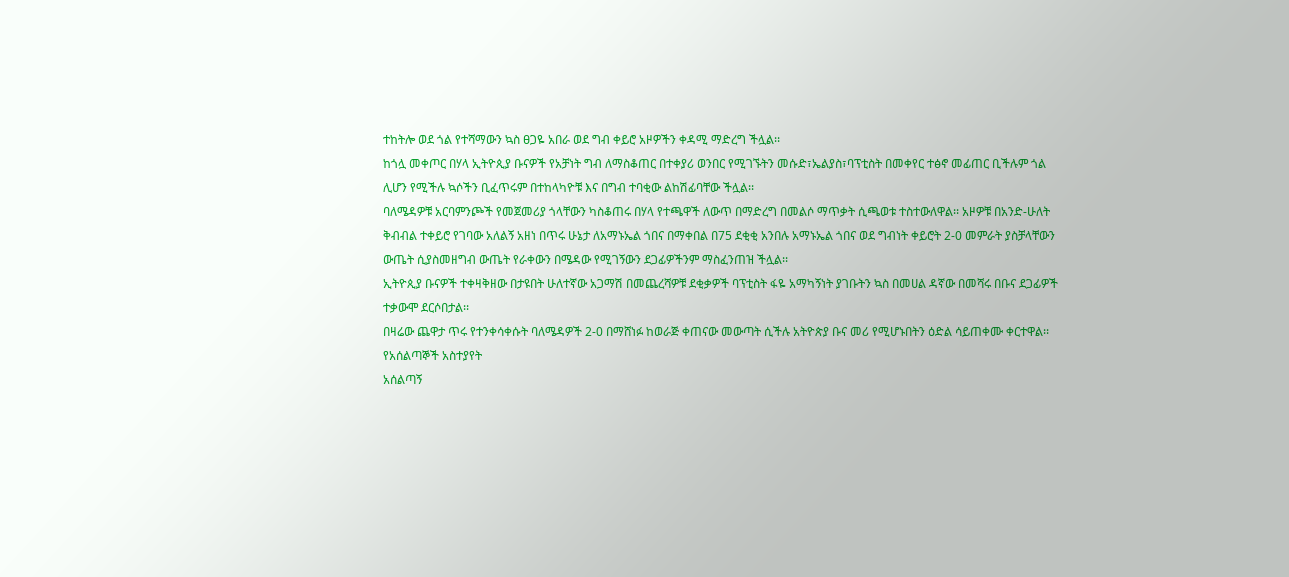ተከትሎ ወደ ጎል የተሻማውን ኳስ ፀጋዬ አበራ ወደ ግብ ቀይሮ አዞዎችን ቀዳሚ ማድረግ ችሏል፡፡
ከጎሏ መቀጦር በሃላ ኢትዮጲያ ቡናዎች የአቻነት ግብ ለማስቆጠር በተቀያሪ ወንበር የሚገኙትን መሱድ፣ኤልያስ፣ባፕቲስት በመቀየር ተፅኖ መፊጠር ቢችሉም ጎል ሊሆን የሚችሉ ኳሶችን ቢፈጥሩም በተከላካዮቹ እና በግብ ተባቂው ልከሽፊባቸው ችሏል፡፡
ባለሜዳዎቹ አርባምንጮች የመጀመሪያ ጎላቸውን ካስቆጠሩ በሃላ የተጫዋች ለውጥ በማድረግ በመልሶ ማጥቃት ሲጫወቱ ተስተውለዋል፡፡ አዞዎቹ በአንድ-ሁለት ቅብብል ተቀይሮ የገባው አለልኝ አዘነ በጥሩ ሁኔታ ለአማኑኤል ጎበና በማቀበል በ75 ደቂቂ አንበሉ አማኑኤል ጎበና ወደ ግብነት ቀይሮት 2-0 መምራት ያስቻላቸውን ውጤት ሲያስመዘግብ ውጤት የራቀውን በሜዳው የሚገኝውን ደጋፊዎችንም ማስፈንጠዝ ችሏል፡፡
ኢትዮጲያ ቡናዎች ተቀዛቅዘው በታዩበት ሁለተኛው አጋማሽ በመጨረሻዎቹ ደቂቃዎች ባፕቲስት ፋዬ አማካኝነት ያገቡትን ኳስ በመሀል ዳኛው በመሻሩ በቡና ደጋፊዎች ተቃውሞ ደርሶበታል፡፡
በዛሬው ጨዋታ ጥሩ የተንቀሳቀሱት ባለሜዳዎች 2-0 በማሸነፉ ከወራጅ ቀጠናው መውጣት ሲችሉ አትዮጵያ ቡና መሪ የሚሆኑበትን ዕድል ሳይጠቀሙ ቀርተዋል፡፡
የአሰልጣኞች አስተያየት
አሰልጣኝ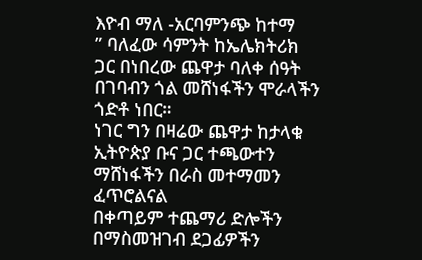እዮብ ማለ -አርባምንጭ ከተማ
” ባለፈው ሳምንት ከኤሌክትሪክ ጋር በነበረው ጨዋታ ባለቀ ሰዓት በገባብን ጎል መሸነፋችን ሞራላችን ጎድቶ ነበር።
ነገር ግን በዛሬው ጨዋታ ከታላቁ ኢትዮጵያ ቡና ጋር ተጫውተን ማሸነፋችን በራስ መተማመን ፈጥሮልናል
በቀጣይም ተጨማሪ ድሎችን በማስመዝገብ ደጋፊዎችን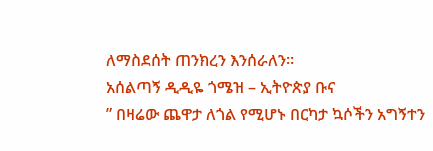ለማስደሰት ጠንክረን እንሰራለን።
አሰልጣኝ ዲዲዬ ጎሜዝ – ኢትዮጵያ ቡና
” በዛሬው ጨዋታ ለጎል የሚሆኑ በርካታ ኳሶችን አግኝተን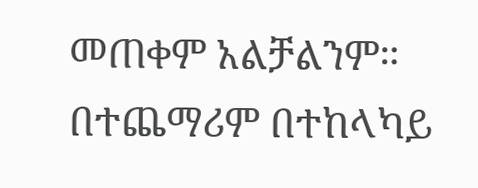መጠቀም አልቻልንም። በተጨማሪም በተከላካይ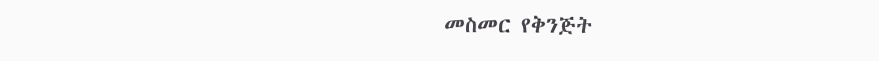መስመር የቅንጅት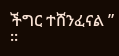ችግር ተሸንፈናል ” ፡፡